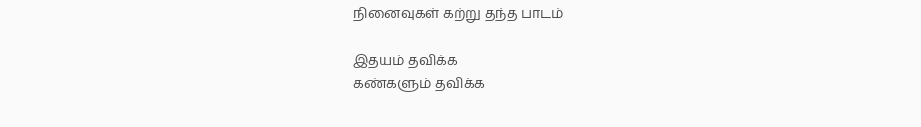நினைவுகள் கற்று தந்த பாடம்

இதயம் தவிக்க
கண்களும் தவிக்க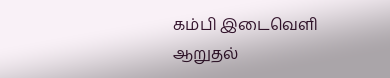கம்பி இடைவெளி
ஆறுதல்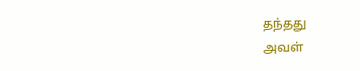தந்தது
அவள்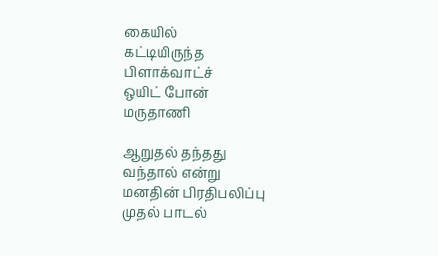கையில்
கட்டியிருந்த
பிளாக்வாட்ச்
ஒயிட் போன்
மருதாணி

ஆறுதல் தந்தது
வந்தால் என்று
மனதின் பிரதிபலிப்பு
முதல் பாடல்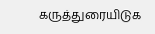கருத்துரையிடுக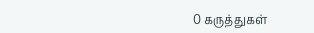0 கருத்துகள்